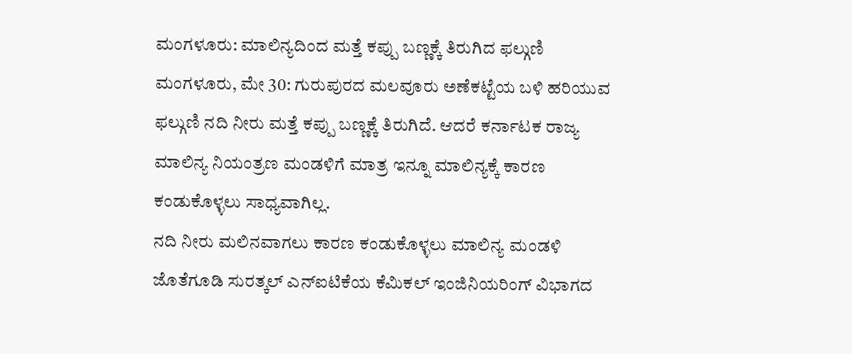ಮಂಗಳೂರು: ಮಾಲಿನ್ಯದಿಂದ ಮತ್ತೆ ಕಪ್ಪು ಬಣ್ಣಕ್ಕೆ ತಿರುಗಿದ ಫಲ್ಗುಣಿ
ಮಂಗಳೂರು, ಮೇ 30: ಗುರುಪುರದ ಮಲವೂರು ಅಣೆಕಟ್ಟೆಯ ಬಳಿ ಹರಿಯುವ ಫಲ್ಗುಣಿ ನದಿ ನೀರು ಮತ್ತೆ ಕಪ್ಪು ಬಣ್ಣಕ್ಕೆ ತಿರುಗಿದೆ. ಆದರೆ ಕರ್ನಾಟಕ ರಾಜ್ಯ ಮಾಲಿನ್ಯ ನಿಯಂತ್ರಣ ಮಂಡಳಿಗೆ ಮಾತ್ರ ಇನ್ನೂ ಮಾಲಿನ್ಯಕ್ಕೆ ಕಾರಣ ಕಂಡುಕೊಳ್ಳಲು ಸಾಧ್ಯವಾಗಿಲ್ಲ.
ನದಿ ನೀರು ಮಲಿನವಾಗಲು ಕಾರಣ ಕಂಡುಕೊಳ್ಳಲು ಮಾಲಿನ್ಯ ಮಂಡಳಿ ಜೊತೆಗೂಡಿ ಸುರತ್ಕಲ್ ಎನ್ಐಟಿಕೆಯ ಕೆಮಿಕಲ್ ಇಂಜಿನಿಯರಿಂಗ್ ವಿಭಾಗದ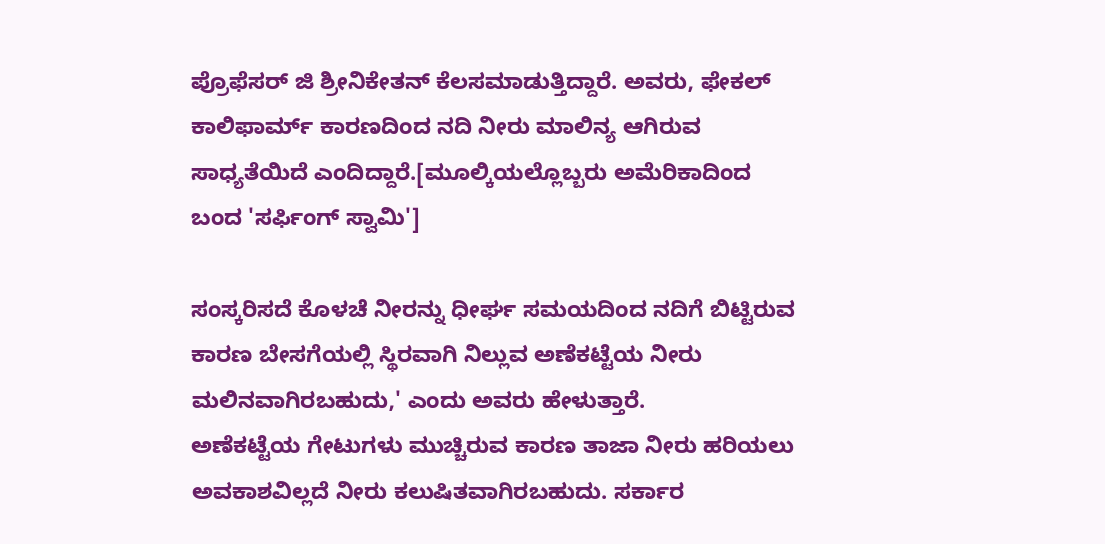ಪ್ರೊಫೆಸರ್ ಜಿ ಶ್ರೀನಿಕೇತನ್ ಕೆಲಸಮಾಡುತ್ತಿದ್ದಾರೆ. ಅವರು, ಫೇಕಲ್ ಕಾಲಿಫಾರ್ಮ್ ಕಾರಣದಿಂದ ನದಿ ನೀರು ಮಾಲಿನ್ಯ ಆಗಿರುವ ಸಾಧ್ಯತೆಯಿದೆ ಎಂದಿದ್ದಾರೆ.[ಮೂಲ್ಕಿಯಲ್ಲೊಬ್ಬರು ಅಮೆರಿಕಾದಿಂದ ಬಂದ 'ಸರ್ಫಿಂಗ್ ಸ್ವಾಮಿ']

ಸಂಸ್ಕರಿಸದೆ ಕೊಳಚೆ ನೀರನ್ನು ಧೀರ್ಘ ಸಮಯದಿಂದ ನದಿಗೆ ಬಿಟ್ಟಿರುವ ಕಾರಣ ಬೇಸಗೆಯಲ್ಲಿ ಸ್ಥಿರವಾಗಿ ನಿಲ್ಲುವ ಅಣೆಕಟ್ಟೆಯ ನೀರು ಮಲಿನವಾಗಿರಬಹುದು,' ಎಂದು ಅವರು ಹೇಳುತ್ತಾರೆ.
ಅಣೆಕಟ್ಟೆಯ ಗೇಟುಗಳು ಮುಚ್ಚಿರುವ ಕಾರಣ ತಾಜಾ ನೀರು ಹರಿಯಲು ಅವಕಾಶವಿಲ್ಲದೆ ನೀರು ಕಲುಷಿತವಾಗಿರಬಹುದು. ಸರ್ಕಾರ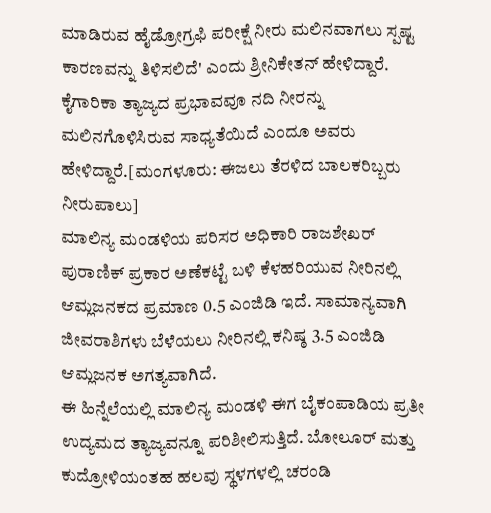ಮಾಡಿರುವ ಹೈಡ್ರೋಗ್ರಫಿ ಪರೀಕ್ಷೆ ನೀರು ಮಲಿನವಾಗಲು ಸ್ಪಷ್ಟ ಕಾರಣವನ್ನು ತಿಳಿಸಲಿದೆ' ಎಂದು ಶ್ರೀನಿಕೇತನ್ ಹೇಳಿದ್ದಾರೆ.
ಕೈಗಾರಿಕಾ ತ್ಯಾಜ್ಯದ ಪ್ರಭಾವವೂ ನದಿ ನೀರನ್ನು ಮಲಿನಗೊಳಿಸಿರುವ ಸಾಧ್ಯತೆಯಿದೆ ಎಂದೂ ಅವರು ಹೇಳಿದ್ದಾರೆ.[ಮಂಗಳೂರು: ಈಜಲು ತೆರಳಿದ ಬಾಲಕರಿಬ್ಬರು ನೀರುಪಾಲು]
ಮಾಲಿನ್ಯ ಮಂಡಳಿಯ ಪರಿಸರ ಅಧಿಕಾರಿ ರಾಜಶೇಖರ್ ಪುರಾಣಿಕ್ ಪ್ರಕಾರ ಅಣೆಕಟ್ಟೆ ಬಳಿ ಕೆಳಹರಿಯುವ ನೀರಿನಲ್ಲಿ ಆಮ್ಲಜನಕದ ಪ್ರಮಾಣ 0.5 ಎಂಜಿಡಿ ಇದೆ. ಸಾಮಾನ್ಯವಾಗಿ ಜೀವರಾಶಿಗಳು ಬೆಳೆಯಲು ನೀರಿನಲ್ಲಿ ಕನಿಷ್ಠ 3.5 ಎಂಜಿಡಿ ಆಮ್ಲಜನಕ ಅಗತ್ಯವಾಗಿದೆ.
ಈ ಹಿನ್ನೆಲೆಯಲ್ಲಿ ಮಾಲಿನ್ಯ ಮಂಡಳಿ ಈಗ ಬೈಕಂಪಾಡಿಯ ಪ್ರತೀ ಉದ್ಯಮದ ತ್ಯಾಜ್ಯವನ್ನೂ ಪರಿಶೀಲಿಸುತ್ತಿದೆ. ಬೋಲೂರ್ ಮತ್ತು ಕುದ್ರೋಳಿಯಂತಹ ಹಲವು ಸ್ಥಳಗಳಲ್ಲಿ ಚರಂಡಿ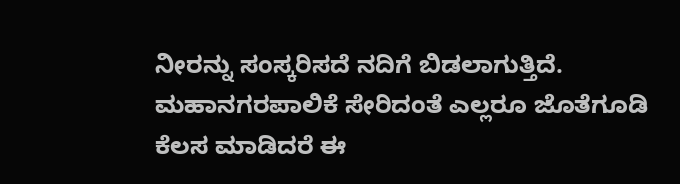ನೀರನ್ನು ಸಂಸ್ಕರಿಸದೆ ನದಿಗೆ ಬಿಡಲಾಗುತ್ತಿದೆ. ಮಹಾನಗರಪಾಲಿಕೆ ಸೇರಿದಂತೆ ಎಲ್ಲರೂ ಜೊತೆಗೂಡಿ ಕೆಲಸ ಮಾಡಿದರೆ ಈ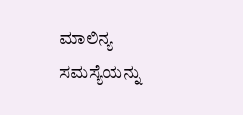ಮಾಲಿನ್ಯ ಸಮಸ್ಯೆಯನ್ನು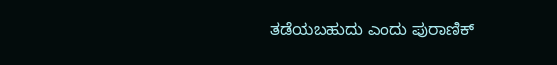ತಡೆಯಬಹುದು ಎಂದು ಪುರಾಣಿಕ್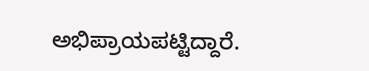ಅಭಿಪ್ರಾಯಪಟ್ಟಿದ್ದಾರೆ.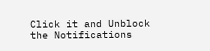Click it and Unblock the Notifications